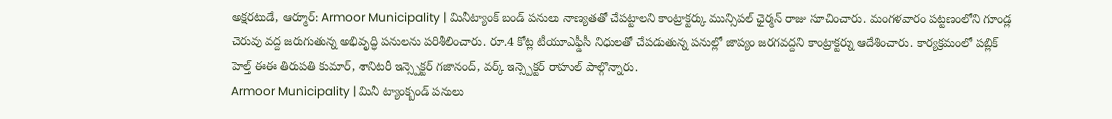అక్షరటుడే, ఆర్మూర్: Armoor Municipality | మినీట్యాంక్ బండ్ పనులు నాణ్యతతో చేపట్టాలని కాంట్రాక్టర్కు మున్సిపల్ ఛైర్మన్ రాజు సూచించారు. మంగళవారం పట్టణంలోని గూండ్ల చెరువు వద్ద జరుగుతున్న అభివృద్ధి పనులను పరిశీలించారు. రూ.4 కోట్ల టీయూఎఫ్డీసీ నిధులతో చేపడుతున్న పనుల్లో జాప్యం జరగవద్దని కాంట్రాక్టర్ను ఆదేశించారు. కార్యక్రమంలో పబ్లిక్ హెల్త్ ఈఈ తిరుపతి కుమార్, శానిటరీ ఇన్స్పెక్టర్ గజానంద్, వర్క్ ఇన్స్పెక్టర్ రాహుల్ పాల్గొన్నారు.
Armoor Municipality | మినీ ట్యాంక్బండ్ పనులు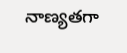నాణ్యతగా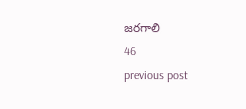జరగాలి
46
previous post